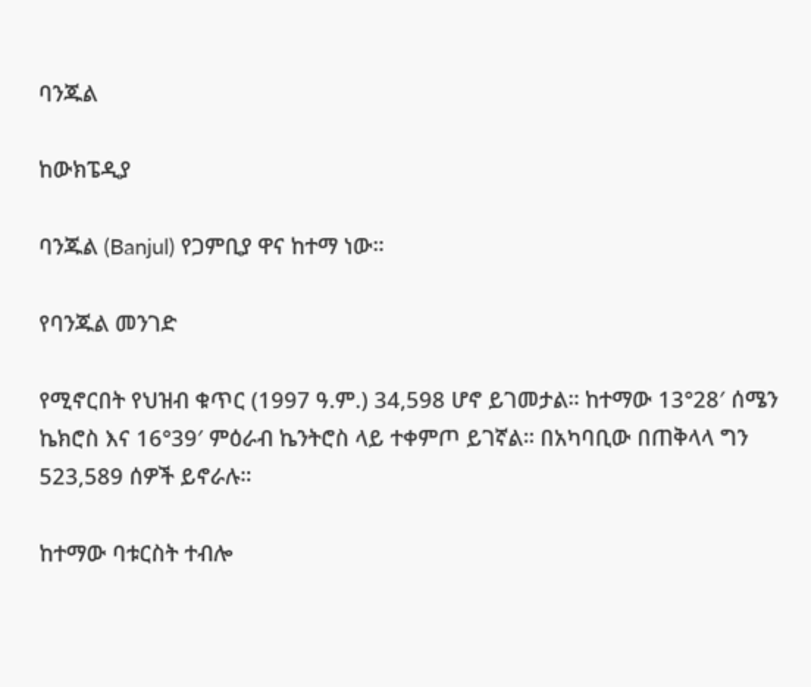ባንጁል

ከውክፔዲያ

ባንጁል (Banjul) የጋምቢያ ዋና ከተማ ነው።

የባንጁል መንገድ

የሚኖርበት የህዝብ ቁጥር (1997 ዓ.ም.) 34,598 ሆኖ ይገመታል። ከተማው 13°28′ ሰሜን ኬክሮስ እና 16°39′ ምዕራብ ኬንትሮስ ላይ ተቀምጦ ይገኛል። በአካባቢው በጠቅላላ ግን 523,589 ሰዎች ይኖራሉ።

ከተማው ባቱርስት ተብሎ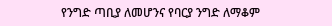የንግድ ጣቢያ ለመሆንና የባርያ ንግድ ለማቆም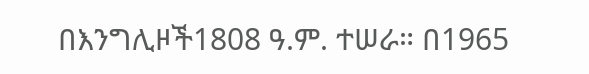በእንግሊዞች1808 ዓ.ም. ተሠራ። በ1965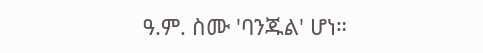ዓ.ም. ስሙ 'ባንጁል' ሆነ።